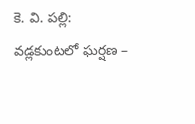కె. వి. పల్లి: వడ్లకుంటలో ఘర్షణ –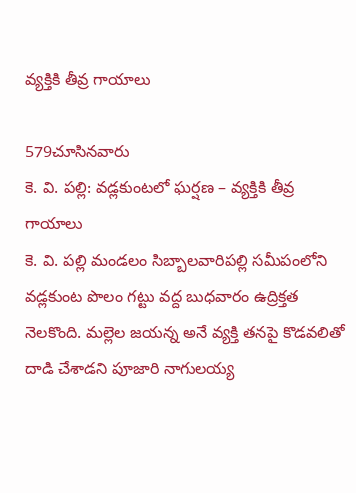వ్యక్తికి తీవ్ర గాయాలు

579చూసినవారు
కె. వి. పల్లి: వడ్లకుంటలో ఘర్షణ – వ్యక్తికి తీవ్ర గాయాలు
కె. వి. పల్లి మండలం సిబ్బాలవారిపల్లి సమీపంలోని వడ్లకుంట పొలం గట్టు వద్ద బుధవారం ఉద్రిక్తత నెలకొంది. మల్లెల జయన్న అనే వ్యక్తి తనపై కొడవలితో దాడి చేశాడని పూజారి నాగులయ్య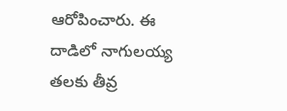ఆరోపించారు. ఈ దాడిలో నాగులయ్య తలకు తీవ్ర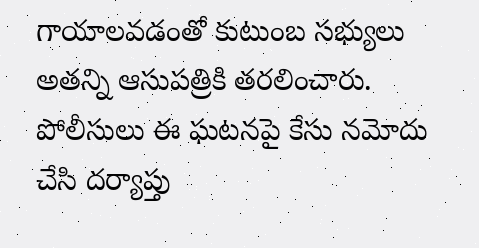గాయాలవడంతో కుటుంబ సభ్యులు అతన్ని ఆసుపత్రికి తరలించారు. పోలీసులు ఈ ఘటనపై కేసు నమోదు చేసి దర్యాప్తు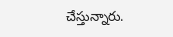చేస్తున్నారు.